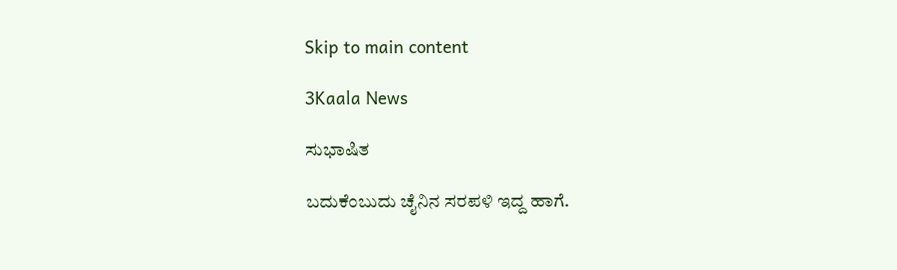Skip to main content

3Kaala News

ಸುಭಾಷಿತ

ಬದುಕೆಂಬುದು ಚೈನಿನ ಸರಪಳಿ ಇದ್ದ ಹಾಗೆ.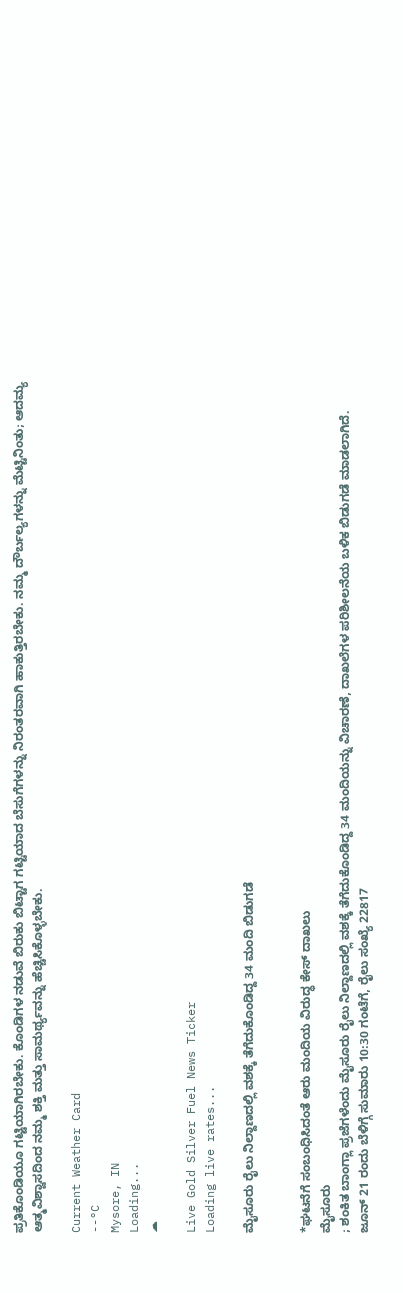ಪ್ರತಿಕೊಂಡಿಯೂ ಗಟ್ಟಿಯಾಗಿರಬೇಕು. ಕೊಂಡಿಗಳ ನಡುವೆ ಬಿರುಕು ಬಿಟ್ಟಾಗ ಗಟ್ಟಿಯಾದ ಬೆಸುಗೆಗಳನ್ನು ನಿರಂತರವಾಗಿ ಹಾಕುತ್ತಿರಬೇಕು. ನಮ್ಮ ದೌರ್ಬಲ್ಯಗಳನ್ನು ಮೆಟ್ಟಿನಿಂತು; ಆದಮ್ಯ ಆತ್ಮವಿಶ್ವಾಸದಿಂದ ನಮ್ಮ ಶಕ್ತಿ ಮತ್ತು ಸಾಮರ್ಥ್ಯವನ್ನು ಹೆಚ್ಚಿಸಿಕೊಳ್ಳಬೇಕು.

Current Weather Card
--°C
Mysore, IN
Loading...
☁

Live Gold Silver Fuel News Ticker
Loading live rates...

ಮೈಸೂರು ರೈಲು ನಿಲ್ದಾಣದಲ್ಲಿ ವಶಕ್ಕೆ ತೆಗೆದುಕೊಂಡಿದ್ದ 34 ಮಂದಿ ಬಿಡುಗಡೆ


*ಘಟನೆಗೆ ಸಂಬಂಧಿಸಿದಂತೆ ಆರು ಮಂದಿಯ ವಿರುದ್ಧ ಕೇಸ್ ದಾಖಲು
ಮೈಸೂರು
; ಶಂಕಿತ ಬಾಂಗ್ಲಾ ಪ್ರಜೆಗಳೆಂದು ಮೈಸೂರು ರೈಲು ನಿಲ್ದಾಣದಲ್ಲಿ ವಶಕ್ಕೆ ತೆಗೆದುಕೊಂಡಿದ್ದ 34 ಮಂದಿಯನ್ನು ವಿಚಾರಣೆ, ದಾಖಲೆಗಳ ಪರಿಶೀಲನೆಯ ಬಳಿಕ ಬಿಡುಗಡೆ ಮಾಡಲಾಗಿದೆ.
ಜೂನ್ 21 ರಂದು ಬೆಳಿಗ್ಗೆ ಸುಮಾರು 10:30 ಗಂಟೆಗೆ, ರೈಲು ಸಂಖ್ಯೆ 22817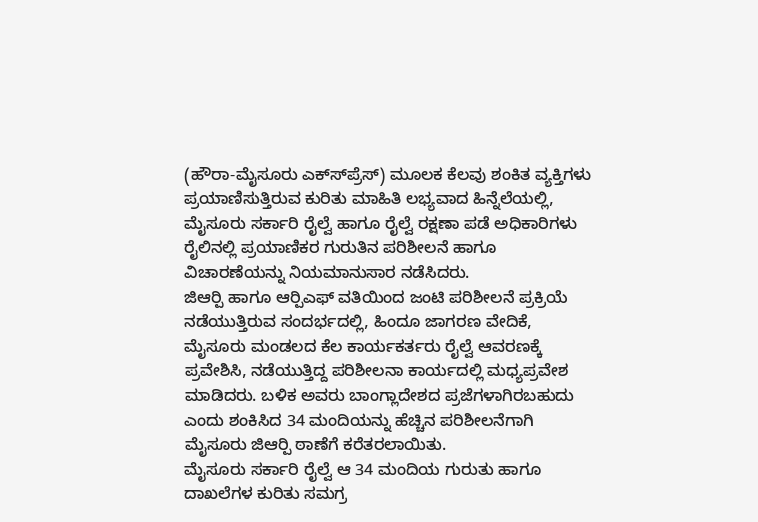(ಹೌರಾ-ಮೈಸೂರು ಎಕ್ಸ್‍ಪ್ರೆಸ್) ಮೂಲಕ ಕೆಲವು ಶಂಕಿತ ವ್ಯಕ್ತಿಗಳು ಪ್ರಯಾಣಿಸುತ್ತಿರುವ ಕುರಿತು ಮಾಹಿತಿ ಲಭ್ಯವಾದ ಹಿನ್ನೆಲೆಯಲ್ಲಿ, ಮೈಸೂರು ಸರ್ಕಾರಿ ರೈಲ್ವೆ ಹಾಗೂ ರೈಲ್ವೆ ರಕ್ಷಣಾ ಪಡೆ ಅಧಿಕಾರಿಗಳು ರೈಲಿನಲ್ಲಿ ಪ್ರಯಾಣಿಕರ ಗುರುತಿನ ಪರಿಶೀಲನೆ ಹಾಗೂ ವಿಚಾರಣೆಯನ್ನು ನಿಯಮಾನುಸಾರ ನಡೆಸಿದರು.
ಜಿಆರ್‍ಪಿ ಹಾಗೂ ಆರ್‍ಪಿಎಫ್ ವತಿಯಿಂದ ಜಂಟಿ ಪರಿಶೀಲನೆ ಪ್ರಕ್ರಿಯೆ ನಡೆಯುತ್ತಿರುವ ಸಂದರ್ಭದಲ್ಲಿ, ಹಿಂದೂ ಜಾಗರಣ ವೇದಿಕೆ, ಮೈಸೂರು ಮಂಡಲದ ಕೆಲ ಕಾರ್ಯಕರ್ತರು ರೈಲ್ವೆ ಆವರಣಕ್ಕೆ ಪ್ರವೇಶಿಸಿ, ನಡೆಯುತ್ತಿದ್ದ ಪರಿಶೀಲನಾ ಕಾರ್ಯದಲ್ಲಿ ಮಧ್ಯಪ್ರವೇಶ ಮಾಡಿದರು. ಬಳಿಕ ಅವರು ಬಾಂಗ್ಲಾದೇಶದ ಪ್ರಜೆಗಳಾಗಿರಬಹುದು ಎಂದು ಶಂಕಿಸಿದ 34 ಮಂದಿಯನ್ನು ಹೆಚ್ಚಿನ ಪರಿಶೀಲನೆಗಾಗಿ ಮೈಸೂರು ಜಿಆರ್‍ಪಿ ಠಾಣೆಗೆ ಕರೆತರಲಾಯಿತು.
ಮೈಸೂರು ಸರ್ಕಾರಿ ರೈಲ್ವೆ ಆ 34 ಮಂದಿಯ ಗುರುತು ಹಾಗೂ ದಾಖಲೆಗಳ ಕುರಿತು ಸಮಗ್ರ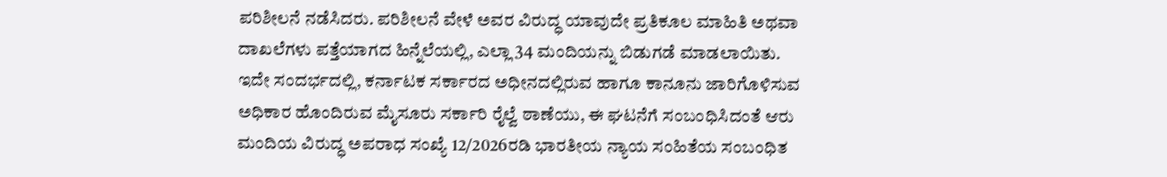ಪರಿಶೀಲನೆ ನಡೆಸಿದರು. ಪರಿಶೀಲನೆ ವೇಳೆ ಅವರ ವಿರುದ್ಧ ಯಾವುದೇ ಪ್ರತಿಕೂಲ ಮಾಹಿತಿ ಅಥವಾ ದಾಖಲೆಗಳು ಪತ್ತೆಯಾಗದ ಹಿನ್ನೆಲೆಯಲ್ಲಿ, ಎಲ್ಲಾ 34 ಮಂದಿಯನ್ನು ಬಿಡುಗಡೆ ಮಾಡಲಾಯಿತು.
ಇದೇ ಸಂದರ್ಭದಲ್ಲಿ, ಕರ್ನಾಟಕ ಸರ್ಕಾರದ ಅಧೀನದಲ್ಲಿರುವ ಹಾಗೂ ಕಾನೂನು ಜಾರಿಗೊಳಿಸುವ ಅಧಿಕಾರ ಹೊಂದಿರುವ ಮೈಸೂರು ಸರ್ಕಾರಿ ರೈಲ್ವೆ ಠಾಣೆಯು, ಈ ಘಟನೆಗೆ ಸಂಬಂಧಿಸಿದಂತೆ ಆರು ಮಂದಿಯ ವಿರುದ್ಧ ಅಪರಾಧ ಸಂಖ್ಯೆ 12/2026ರಡಿ ಭಾರತೀಯ ನ್ಯಾಯ ಸಂಹಿತೆಯ ಸಂಬಂಧಿತ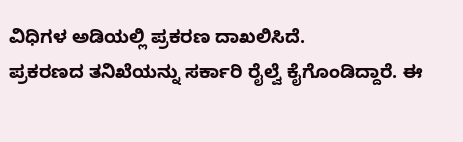ವಿಧಿಗಳ ಅಡಿಯಲ್ಲಿ ಪ್ರಕರಣ ದಾಖಲಿಸಿದೆ.
ಪ್ರಕರಣದ ತನಿಖೆಯನ್ನು ಸರ್ಕಾರಿ ರೈಲ್ವೆ ಕೈಗೊಂಡಿದ್ದಾರೆ. ಈ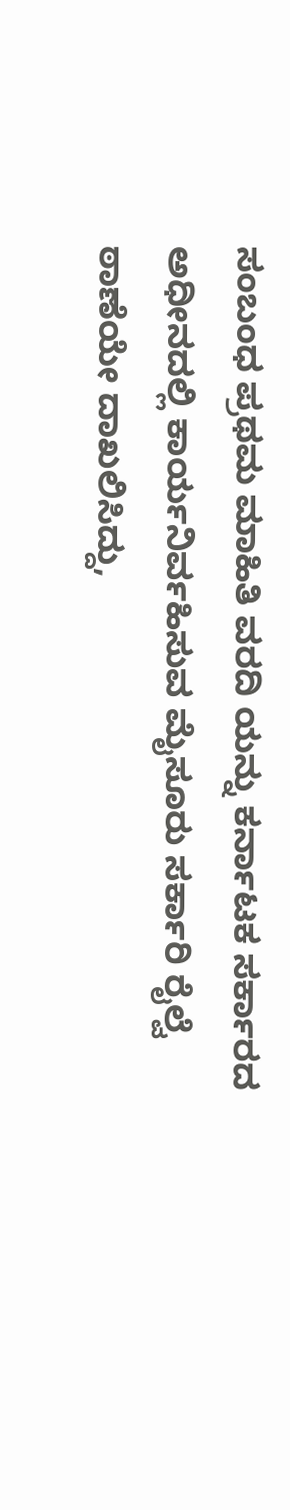ಸಂಬಂಧ ಪ್ರಥಮ ಮಾಹಿತಿ ವರದಿ ಯನ್ನು ಕರ್ನಾಟಕ ಸರ್ಕಾರದ ಅಧೀನದಲ್ಲಿ ಕಾರ್ಯನಿರ್ವಹಿಸುವ ಮೈಸೂರು ಸರ್ಕಾರಿ ರೈಲ್ವೆ ಠಾಣೆಯೇ ದಾಖಲಿಸಿದ್ದು,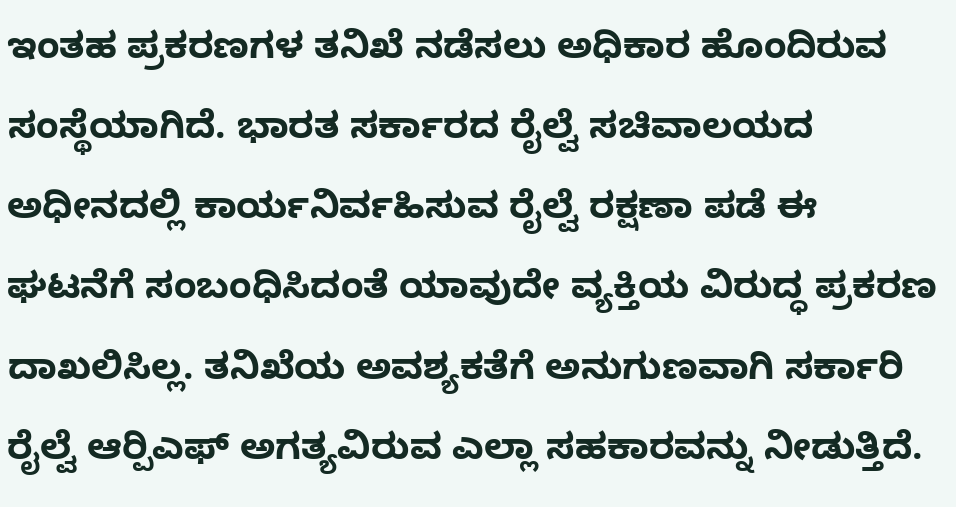ಇಂತಹ ಪ್ರಕರಣಗಳ ತನಿಖೆ ನಡೆಸಲು ಅಧಿಕಾರ ಹೊಂದಿರುವ ಸಂಸ್ಥೆಯಾಗಿದೆ. ಭಾರತ ಸರ್ಕಾರದ ರೈಲ್ವೆ ಸಚಿವಾಲಯದ ಅಧೀನದಲ್ಲಿ ಕಾರ್ಯನಿರ್ವಹಿಸುವ ರೈಲ್ವೆ ರಕ್ಷಣಾ ಪಡೆ ಈ ಘಟನೆಗೆ ಸಂಬಂಧಿಸಿದಂತೆ ಯಾವುದೇ ವ್ಯಕ್ತಿಯ ವಿರುದ್ಧ ಪ್ರಕರಣ ದಾಖಲಿಸಿಲ್ಲ. ತನಿಖೆಯ ಅವಶ್ಯಕತೆಗೆ ಅನುಗುಣವಾಗಿ ಸರ್ಕಾರಿ ರೈಲ್ವೆ ಆರ್‍ಪಿಎಫ್ ಅಗತ್ಯವಿರುವ ಎಲ್ಲಾ ಸಹಕಾರವನ್ನು ನೀಡುತ್ತಿದೆ.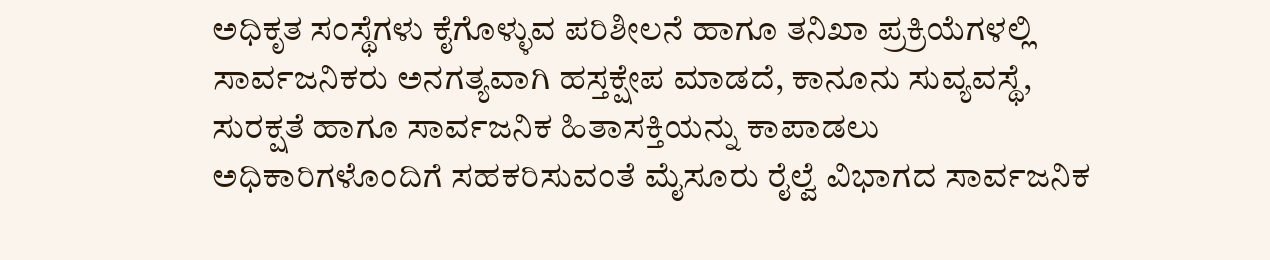ಅಧಿಕೃತ ಸಂಸ್ಥೆಗಳು ಕೈಗೊಳ್ಳುವ ಪರಿಶೀಲನೆ ಹಾಗೂ ತನಿಖಾ ಪ್ರಕ್ರಿಯೆಗಳಲ್ಲಿ ಸಾರ್ವಜನಿಕರು ಅನಗತ್ಯವಾಗಿ ಹಸ್ತಕ್ಷೇಪ ಮಾಡದೆ, ಕಾನೂನು ಸುವ್ಯವಸ್ಥೆ, ಸುರಕ್ಷತೆ ಹಾಗೂ ಸಾರ್ವಜನಿಕ ಹಿತಾಸಕ್ತಿಯನ್ನು ಕಾಪಾಡಲು ಅಧಿಕಾರಿಗಳೊಂದಿಗೆ ಸಹಕರಿಸುವಂತೆ ಮೈಸೂರು ರೈಲ್ವೆ ವಿಭಾಗದ ಸಾರ್ವಜನಿಕ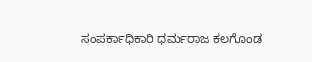ಸಂಪರ್ಕಾಧಿಕಾರಿ ಧರ್ಮರಾಜ ಕಲಗೊಂಡ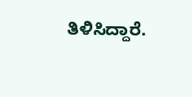ತಿಳಿಸಿದ್ದಾರೆ.